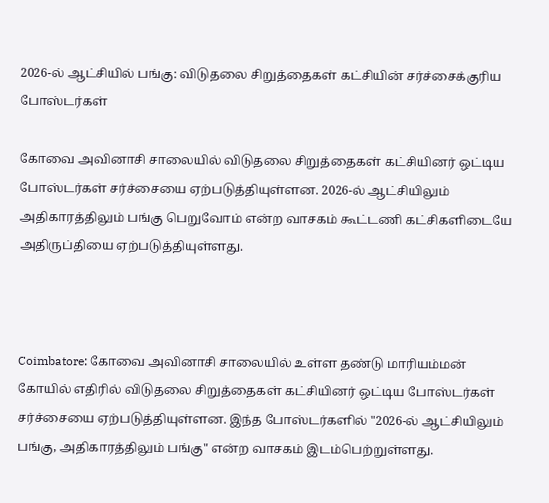2026-ல் ஆட்சியில் பங்கு: விடுதலை சிறுத்தைகள் கட்சியின் சர்ச்சைக்குரிய போஸ்டர்கள்

கோவை அவினாசி சாலையில் விடுதலை சிறுத்தைகள் கட்சியினர் ஒட்டிய போஸ்டர்கள் சர்ச்சையை ஏற்படுத்தியுள்ளன. 2026-ல் ஆட்சியிலும் அதிகாரத்திலும் பங்கு பெறுவோம் என்ற வாசகம் கூட்டணி கட்சிகளிடையே அதிருப்தியை ஏற்படுத்தியுள்ளது.



Coimbatore: கோவை அவினாசி சாலையில் உள்ள தண்டு மாரியம்மன் கோயில் எதிரில் விடுதலை சிறுத்தைகள் கட்சியினர் ஒட்டிய போஸ்டர்கள் சர்ச்சையை ஏற்படுத்தியுள்ளன. இந்த போஸ்டர்களில் "2026-ல் ஆட்சியிலும் பங்கு, அதிகாரத்திலும் பங்கு" என்ற வாசகம் இடம்பெற்றுள்ளது.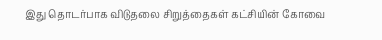இது தொடர்பாக விடுதலை சிறுத்தைகள் கட்சியின் கோவை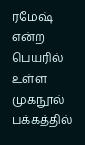ரமேஷ் என்ற பெயரில் உள்ள முகநூல் பக்கத்தில்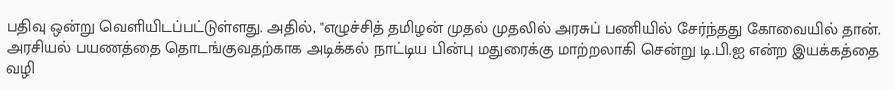பதிவு ஒன்று வெளியிடப்பட்டுள்ளது. அதில், "எழுச்சித் தமிழன் முதல் முதலில் அரசுப் பணியில் சேர்ந்தது கோவையில் தான். அரசியல் பயணத்தை தொடங்குவதற்காக அடிக்கல் நாட்டிய பின்பு மதுரைக்கு மாற்றலாகி சென்று டி.பி.ஐ என்ற இயக்கத்தை வழி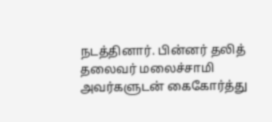நடத்தினார். பின்னர் தலித் தலைவர் மலைச்சாமி அவர்களுடன் கைகோர்த்து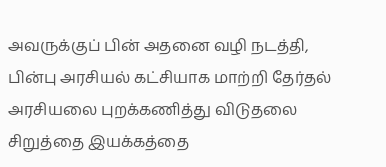அவருக்குப் பின் அதனை வழி நடத்தி, பின்பு அரசியல் கட்சியாக மாற்றி தேர்தல் அரசியலை புறக்கணித்து விடுதலை சிறுத்தை இயக்கத்தை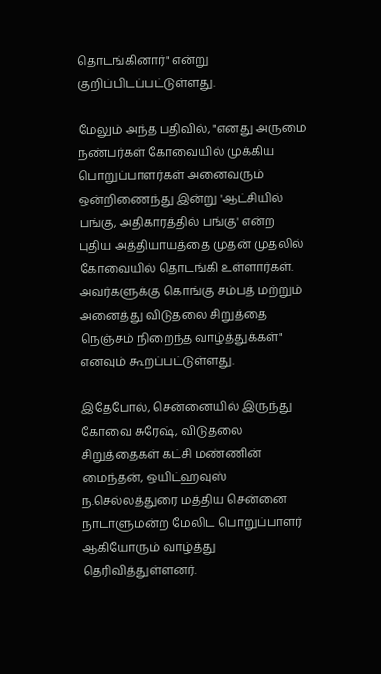தொடங்கினார்" என்று குறிப்பிடப்பட்டுள்ளது.

மேலும் அந்த பதிவில், "எனது அருமை நண்பர்கள் கோவையில் முக்கிய பொறுப்பாளர்கள் அனைவரும் ஒன்றிணைந்து இன்று 'ஆட்சியில் பங்கு, அதிகாரத்தில் பங்கு' என்ற புதிய அத்தியாயத்தை முதன் முதலில் கோவையில் தொடங்கி உள்ளார்கள். அவர்களுக்கு கொங்கு சம்பத் மற்றும் அனைத்து விடுதலை சிறுத்தை நெஞ்சம் நிறைந்த வாழ்த்துக்கள்" எனவும் கூறப்பட்டுள்ளது.

இதேபோல், சென்னையில் இருந்து கோவை சுரேஷ், விடுதலை சிறுத்தைகள் கட்சி மண்ணின் மைந்தன், ஒயிட்ஹவுஸ் ந.செல்லத்துரை மத்திய சென்னை நாடாளுமன்ற மேலிட பொறுப்பாளர் ஆகியோரும் வாழ்த்து தெரிவித்துள்ளனர்.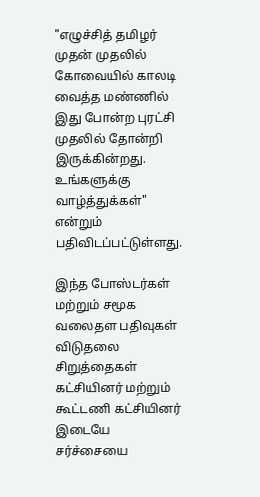"எழுச்சித் தமிழர் முதன் முதலில் கோவையில் காலடி வைத்த மண்ணில் இது போன்ற புரட்சி முதலில் தோன்றி இருக்கின்றது. உங்களுக்கு வாழ்த்துக்கள்" என்றும் பதிவிடப்பட்டுள்ளது.

இந்த போஸ்டர்கள் மற்றும் சமூக வலைதள பதிவுகள் விடுதலை சிறுத்தைகள் கட்சியினர் மற்றும் கூட்டணி கட்சியினர் இடையே சர்ச்சையை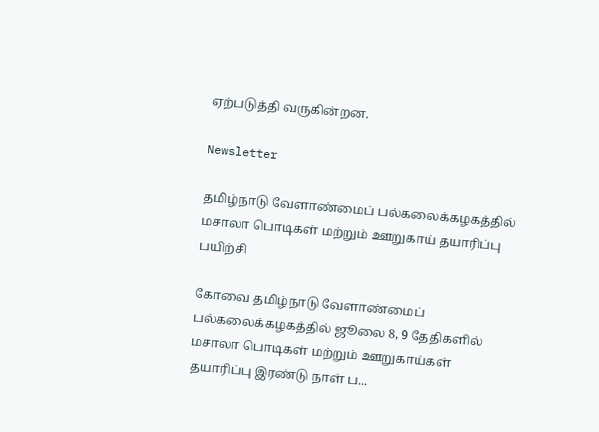ஏற்படுத்தி வருகின்றன.

Newsletter

தமிழ்நாடு வேளாண்மைப் பல்கலைக்கழகத்தில் மசாலா பொடிகள் மற்றும் ஊறுகாய் தயாரிப்பு பயிற்சி

கோவை தமிழ்நாடு வேளாண்மைப் பல்கலைக்கழகத்தில் ஜூலை 8, 9 தேதிகளில் மசாலா பொடிகள் மற்றும் ஊறுகாய்கள் தயாரிப்பு இரண்டு நாள் ப...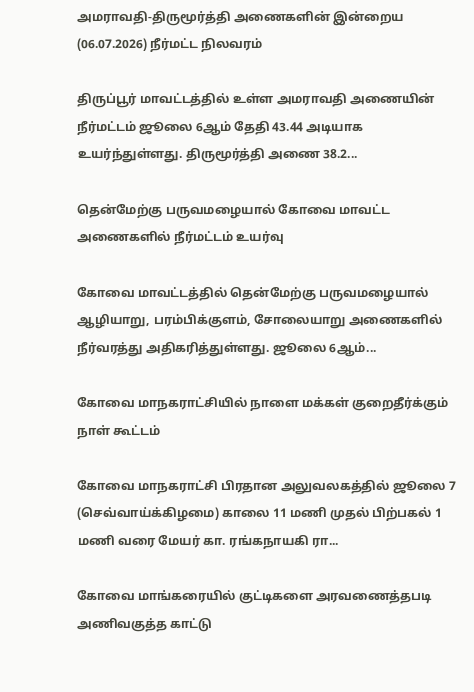அமராவதி-திருமூர்த்தி அணைகளின் இன்றைய (06.07.2026) நீர்மட்ட நிலவரம்

திருப்பூர் மாவட்டத்தில் உள்ள அமராவதி அணையின் நீர்மட்டம் ஜூலை 6ஆம் தேதி 43.44 அடியாக உயர்ந்துள்ளது. திருமூர்த்தி அணை 38.2...

தென்மேற்கு பருவமழையால் கோவை மாவட்ட அணைகளில் நீர்மட்டம் உயர்வு

கோவை மாவட்டத்தில் தென்மேற்கு பருவமழையால் ஆழியாறு, பரம்பிக்குளம், சோலையாறு அணைகளில் நீர்வரத்து அதிகரித்துள்ளது. ஜூலை 6ஆம்...

கோவை மாநகராட்சியில் நாளை மக்கள் குறைதீர்க்கும் நாள் கூட்டம்

கோவை மாநகராட்சி பிரதான அலுவலகத்தில் ஜூலை 7 (செவ்வாய்க்கிழமை) காலை 11 மணி முதல் பிற்பகல் 1 மணி வரை மேயர் கா. ரங்கநாயகி ரா...

கோவை மாங்கரையில் குட்டிகளை அரவணைத்தபடி அணிவகுத்த காட்டு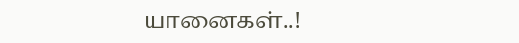யானைகள்..!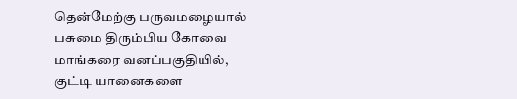தென்மேற்கு பருவமழையால் பசுமை திரும்பிய கோவை மாங்கரை வனப்பகுதியில், குட்டி யானைகளை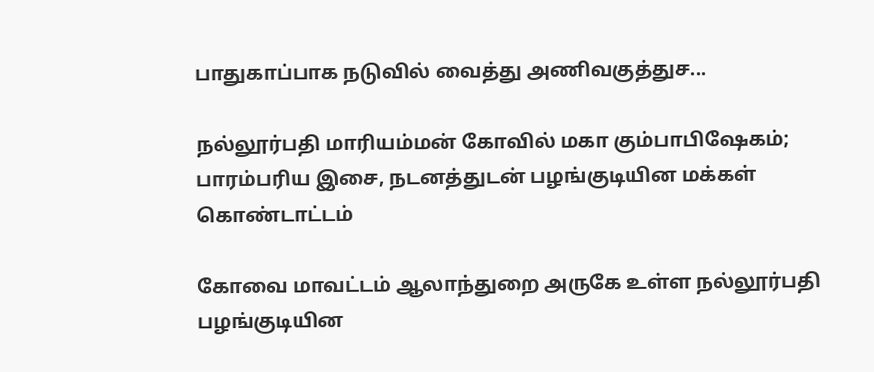பாதுகாப்பாக நடுவில் வைத்து அணிவகுத்துச...

நல்லூர்பதி மாரியம்மன் கோவில் மகா கும்பாபிஷேகம்; பாரம்பரிய இசை, நடனத்துடன் பழங்குடியின மக்கள் கொண்டாட்டம்

கோவை மாவட்டம் ஆலாந்துறை அருகே உள்ள நல்லூர்பதி பழங்குடியின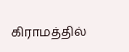கிராமத்தில்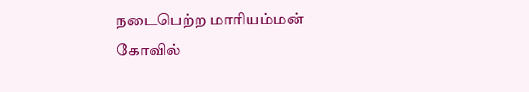நடைபெற்ற மாரியம்மன் கோவில்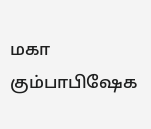மகா கும்பாபிஷேக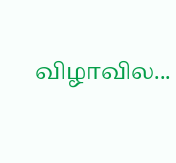விழாவில...